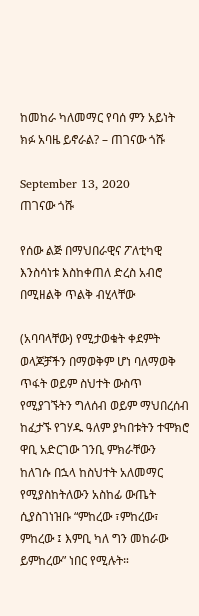ከመከራ ካለመማር የባሰ ምን አይነት ክፉ አባዜ ይኖራል? – ጠገናው ጎሹ

September 13, 2020
ጠገናው ጎሹ

የሰው ልጅ በማህበራዊና ፖለቲካዊ እንስሳነቱ እስከቀጠለ ድረስ አብሮ በሚዘልቅ ጥልቅ ብሂላቸው

(አባባላቸው) የሚታወቁት ቀደምት ወላጆቻችን በማወቅም ሆነ ባለማወቅ ጥፋት ወይም ስህተት ውስጥ የሚያገኙትን ግለሰብ ወይም ማህበረሰብ ከፈታኙ የገሃዱ ዓለም ያካበቱትን ተሞክሮ ዋቢ አድርገው ገንቢ ምክራቸውን ከለገሱ በኋላ ከስህተት አለመማር የሚያስከትለውን አስከፊ ውጤት ሲያስገነዝቡ “ምከረው ፣ምከረው፣ ምከረው ፤ እምቢ ካለ ግን መከራው ይምከረው” ነበር የሚሉት።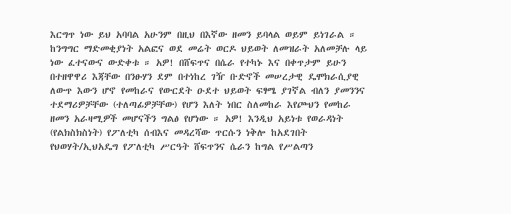እርግጥ ነው ይህ አባባል አሁንም በዚህ በእኛው ዘመን ይባላል ወይም ይነገራል ። ከንግግር ማድመቂያነት አልፎና ወደ መሬት ወርዶ ህይወት ለመዝራት አለመቻሉ ላይ ነው ፈተናውና ውድቀቱ ። አዎ! በሸፍጥና በሴራ የተካኑ እና በቀጥታም ይሁን በተዘዋዋሪ እጃቸው በንፁሃን ደም በተነከረ ገዥ ቡድኖች መሠረታዊ ዴሞክራሲያዊ ለውጥ እውን ሆኖ የመከራና የውርደት ዑደተ ህይወት ፍፃሜ ያገኛል ብለን ያመንንና ተደማሪዎቻቸው (ተለጣፊዎቻቸው) የሆን እለት ነበር ስለመከራ እየጮህን የመከራ ዘመን አራዛሚዎች መሆናችን ግልፅ የሆነው ። አዎ! እንዲህ አይነቱ የወራዳነት (የልክስክስነት) የፖለቲካ ሰብእና መዳረሻው ጥርሱን ነቅሎ ከአደገበት የህወሃት/ኢህአዴግ የፖለቲካ ሥርዓት ሸፍጥንና ሴራን ከግል የሥልጣን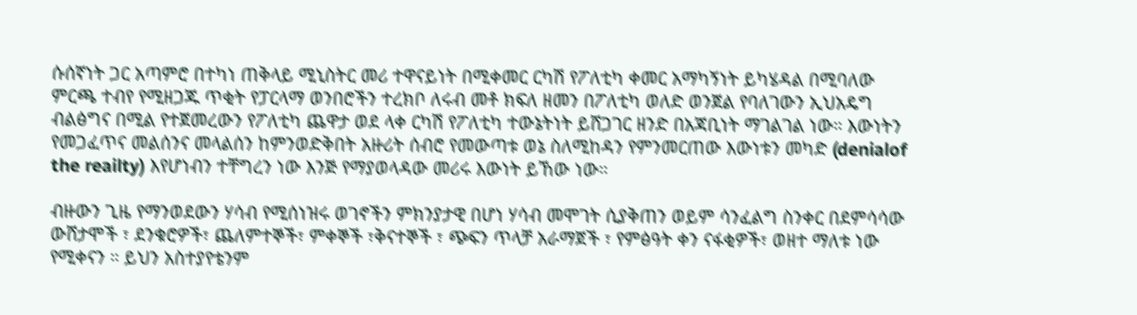ሱሰኛነት ጋር አጣምሮ በተካነ ጠቅላይ ሚኒስትር መሪ ተዋናይነት በሚቀመር ርካሽ የፖለቲካ ቀመር አማካኝነት ይካሄዳል በሚባለው ምርጫ ተብየ የሚዘጋጁ ጥቂት የፓርላማ ወንበሮችን ተረክቦ ለሩብ መቶ ክፍለ ዘመን በፖለቲካ ወለድ ወንጀል የባለገውን ኢህአዴግ ብልፅግና በሚል የተጀመረውን የፖለቲካ ጨዋታ ወደ ላቀ ርካሽ የፖለቲካ ተውኔትነት ይሸጋገር ዘንድ በአጃቢነት ማገልገል ነው። እውነትን የመጋፈጥና መልሰንና መላልሰን ከምንወድቅበት አዙሪት ሰብሮ የመውጣቱ ወኔ ስለሚከዳን የምንመርጠው እውነቱን መካድ (denialof the reailty) እየሆነብን ተቸግረን ነው እንጅ የማያወላዳው መሪሩ እውነት ይኸው ነው።

ብዙውን ጊዜ የማንወደውን ሃሳብ የሚሰነዝሩ ወገኖችን ምክንያታዊ በሆነ ሃሳብ መሞገት ሲያቅጠን ወይም ሳንፈልግ ስንቀር በደምሳሳው ውሸታሞች ፣ ደንቁሮዎች፣ ጨለምተኞች፣ ምቀኞች ፣ቅናተኞች ፣ ጭፍን ጥላቻ አራማጀች ፣ የምፅዓት ቀን ናፋቂዎች፣ ወዘተ ማለቱ ነው የሚቀናን ። ይህን አስተያየቴንም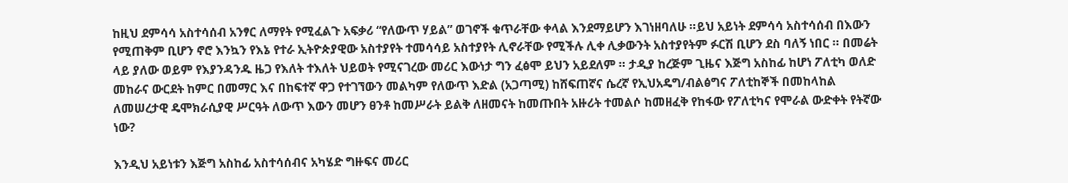ከዚህ ደምሳሳ አስተሳሰብ አንፃር ለማየት የሚፈልጉ አፍቃሪ “የለውጥ ሃይል” ወገኖች ቁጥራቸው ቀላል እንደማይሆን እገነዘባለሁ ።ይህ አይነት ደምሳሳ አስተሳሰብ በእውን የሚጠቅም ቢሆን ኖሮ እንኳን የእኔ የተራ ኢትዮጵያዊው አስተያየት ተመሳሳይ አስተያየት ሊኖራቸው የሚችሉ ሊቀ ሊቃውንት አስተያየትም ፉርሽ ቢሆን ደስ ባለኝ ነበር ። በመሬት ላይ ያለው ወይም የእያንዳንዱ ዜጋ የእለት ተእለት ህይወት የሚናገረው መሪር እውነታ ግን ፈፅሞ ይህን አይደለም ። ታዲያ ከረጅም ጊዜና እጅግ አስከፊ ከሆነ ፖለቲካ ወለድ መከራና ውርደት ከምር በመማር እና በከፍተኛ ዋጋ የተገኘውን መልካም የለውጥ እድል (አጋጣሚ) ከሸፍጠኛና ሴረኛ የኢህአዴግ/ብልፅግና ፖለቲከኞች በመከላከል ለመሠረታዊ ዴሞክራሲያዊ ሥርዓት ለውጥ እውን መሆን ፀንቶ ከመሥራት ይልቅ ለዘመናት ከመጡበት አዙሪት ተመልሶ ከመዘፈቅ የከፋው የፖለቲካና የሞራል ውድቀት የትኛው ነው?

እንዲህ አይነቱን እጅግ አስከፊ አስተሳሰብና አካሄድ ግዙፍና መሪር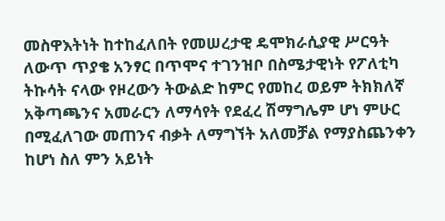መስዋእትነት ከተከፈለበት የመሠረታዊ ዴሞክራሲያዊ ሥርዓት ለውጥ ጥያቄ አንፃር በጥሞና ተገንዝቦ በስሜታዊነት የፖለቲካ ትኩሳት ናላው የዞረውን ትውልድ ከምር የመከረ ወይም ትክክለኛ አቅጣጫንና አመራርን ለማሳየት የደፈረ ሽማግሌም ሆነ ምሁር በሚፈለገው መጠንና ብቃት ለማግኘት አለመቻል የማያስጨንቀን ከሆነ ስለ ምን አይነት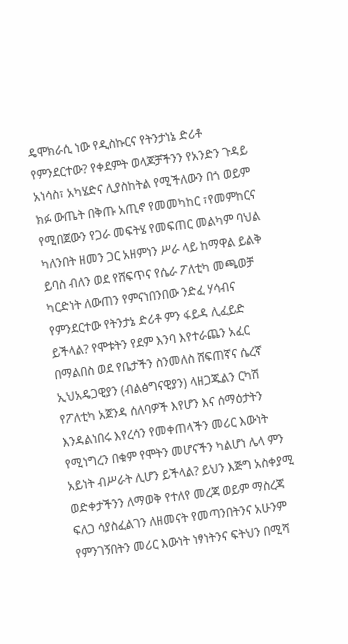ዴሞክራሲ ነው የዲስኩርና የትንታነኔ ድሪቶ የምንደርተው? የቀደምት ወላጆቻችንን የአንድን ጉዳይ አነሳስ፣ አካሄድና ሊያስከትል የሚችለውን በጎ ወይም ክፉ ውጤት በቅጡ አጢኖ የመመካከር ፣የመምከርና የሚበጀውን የጋራ መፍትሄ የመፍጠር መልካም ባህል ካለንበት ዘመን ጋር አዘምነን ሥራ ላይ ከማዋል ይልቅ ይባስ ብለን ወደ የሸፍጥና የሴራ ፖለቲካ መጫወቻ ካርድነት ለውጠን የምናነበንበው ንድፈ ሃሳብና የምንደርተው የትንታኔ ድሪቶ ምን ፋይዳ ሊፈይድ ይችላል? የሞቱትን የደም እንባ እየተራጨን አፈር በማልበስ ወደ የቤታችን ስንመለስ ሸፍጠኛና ሴረኛ ኢህአዴጋዊያን (ብልፅግናዊያን) ላዘጋጁልን ርካሽ የፖለቲካ አጀንዳ ሰለባዎች እየሆን እና ሰማዕታትን እንዳልነበሩ እየረሳን የመቀጠላችን መሪር እውነት የሚነግረን በቁም የሞትን መሆናችን ካልሆነ ሌላ ምን አይነት ብሥራት ሊሆን ይችላል? ይህን እጅግ አስቀያሚ ወድቀታችንን ለማወቅ የተለየ መረጃ ወይም ማስረጃ ፍለጋ ሳያስፈልገን ለዘመናት የመጣንበትንና አሁንም የምንገኝበትን መሪር እውነት ነፃነትንና ፍትህን በሚሻ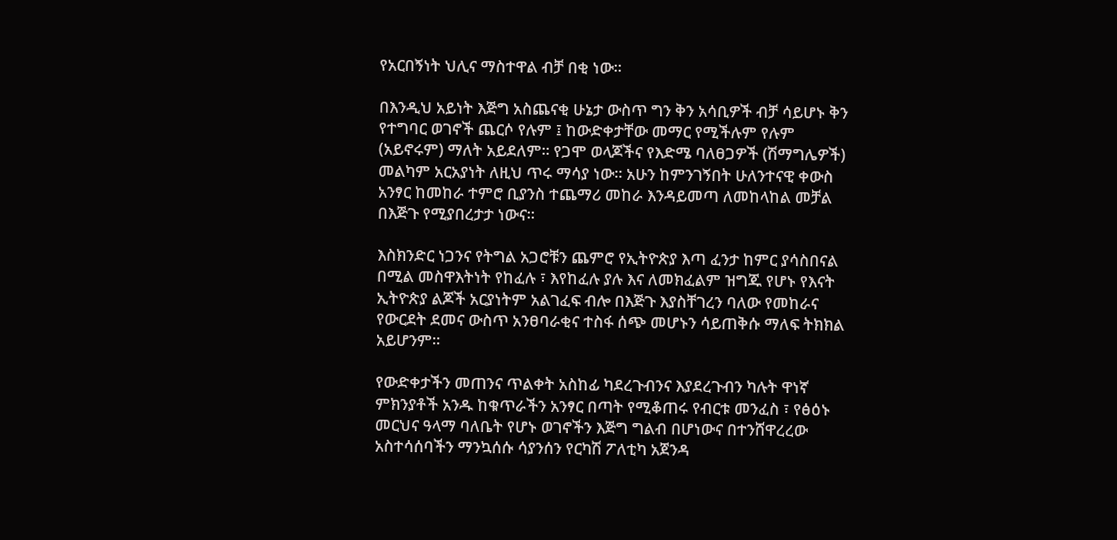የአርበኝነት ህሊና ማስተዋል ብቻ በቂ ነው።

በእንዲህ አይነት እጅግ አስጨናቂ ሁኔታ ውስጥ ግን ቅን አሳቢዎች ብቻ ሳይሆኑ ቅን የተግባር ወገኖች ጨርሶ የሉም ፤ ከውድቀታቸው መማር የሚችሉም የሉም (አይኖሩም) ማለት አይደለም። የጋሞ ወላጆችና የእድሜ ባለፀጋዎች (ሽማግሌዎች) መልካም አርአያነት ለዚህ ጥሩ ማሳያ ነው። አሁን ከምንገኝበት ሁለንተናዊ ቀውስ አንፃር ከመከራ ተምሮ ቢያንስ ተጨማሪ መከራ እንዳይመጣ ለመከላከል መቻል በእጅጉ የሚያበረታታ ነውና።

እስክንድር ነጋንና የትግል አጋሮቹን ጨምሮ የኢትዮጵያ እጣ ፈንታ ከምር ያሳስበናል በሚል መስዋእትነት የከፈሉ ፣ እየከፈሉ ያሉ እና ለመክፈልም ዝግጁ የሆኑ የእናት ኢትዮጵያ ልጆች አርያነትም አልገፈፍ ብሎ በእጅጉ እያስቸገረን ባለው የመከራና የውርደት ደመና ውስጥ አንፀባራቂና ተስፋ ሰጭ መሆኑን ሳይጠቅሱ ማለፍ ትክክል አይሆንም።

የውድቀታችን መጠንና ጥልቀት አስከፊ ካደረጉብንና እያደረጉብን ካሉት ዋነኛ ምክንያቶች አንዱ ከቁጥራችን አንፃር በጣት የሚቆጠሩ የብርቱ መንፈስ ፣ የፅዕኑ መርህና ዓላማ ባለቤት የሆኑ ወገኖችን እጅግ ግልብ በሆነውና በተንሸዋረረው አስተሳሰባችን ማንኳሰሱ ሳያንሰን የርካሽ ፖለቲካ አጀንዳ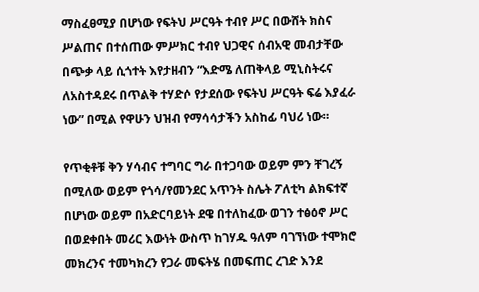ማስፈፀሚያ በሆነው የፍትህ ሥርዓት ተብየ ሥር በውሸት ክስና ሥልጠና በተሰጠው ምሥክር ተብየ ህጋዊና ሰብአዊ መብታቸው በጭቃ ላይ ሲጎተት እየታዘብን “እድሜ ለጠቅላይ ሚኒስትሩና ለአስተዳደሩ በጥልቅ ተሃድሶ የታደሰው የፍትህ ሥርዓት ፍሬ እያፈራ ነው” በሚል የዋሁን ህዝብ የማሳሳታችን አስከፊ ባህሪ ነው።

የጥቂቶቹ ቅን ሃሳብና ተግባር ግራ በተጋባው ወይም ምን ቸገረኝ በሚለው ወይም የጎሳ/የመንደር አጥንት ስሌት ፖለቲካ ልክፍተኛ በሆነው ወይም በአድርባይነት ደዌ በተለከፈው ወገን ተፅዕኖ ሥር በወደቀበት መሪር እውነት ውስጥ ከገሃዱ ዓለም ባገኘነው ተሞክሮ መክረንና ተመካክረን የጋራ መፍትሄ በመፍጠር ረገድ እንደ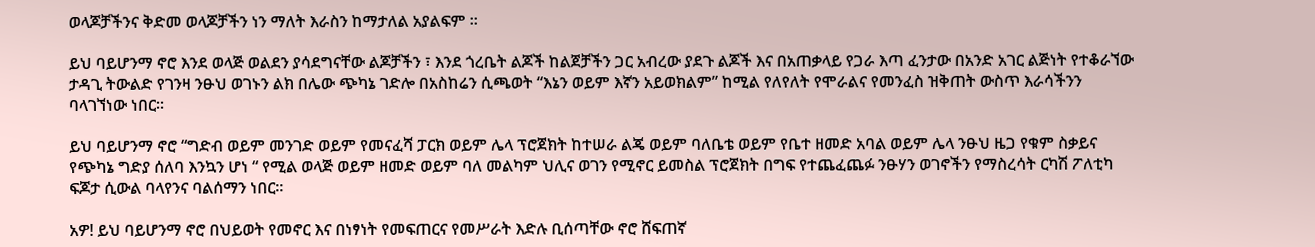ወላጆቻችንና ቅድመ ወላጆቻችን ነን ማለት እራስን ከማታለል አያልፍም ።

ይህ ባይሆንማ ኖሮ እንደ ወላጅ ወልደን ያሳደግናቸው ልጆቻችን ፣ እንደ ጎረቤት ልጆች ከልጀቻችን ጋር አብረው ያደጉ ልጆች እና በአጠቃላይ የጋራ እጣ ፈንታው በአንድ አገር ልጅነት የተቆራኘው ታዳጊ ትውልድ የገንዛ ንፁህ ወገኑን ልክ በሌው ጭካኔ ገድሎ በአስከሬን ሲጫወት “እኔን ወይም እኛን አይወክልም” ከሚል የለየለት የሞራልና የመንፈስ ዝቅጠት ውስጥ እራሳችንን ባላገኘነው ነበር።

ይህ ባይሆንማ ኖሮ “ግድብ ወይም መንገድ ወይም የመናፈሻ ፓርክ ወይም ሌላ ፕሮጀክት ከተሠራ ልጄ ወይም ባለቤቴ ወይም የቤተ ዘመድ አባል ወይም ሌላ ንፁህ ዜጋ የቁም ስቃይና የጭካኔ ግድያ ሰለባ እንኳን ሆነ “ የሚል ወላጅ ወይም ዘመድ ወይም ባለ መልካም ህሊና ወገን የሚኖር ይመስል ፕሮጀክት በግፍ የተጨፈጨፉ ንፁሃን ወገኖችን የማስረሳት ርካሽ ፖለቲካ ፍጆታ ሲውል ባላየንና ባልሰማን ነበር።

አዎ! ይህ ባይሆንማ ኖሮ በህይወት የመኖር እና በነፃነት የመፍጠርና የመሥራት እድሉ ቢሰጣቸው ኖሮ ሸፍጠኛ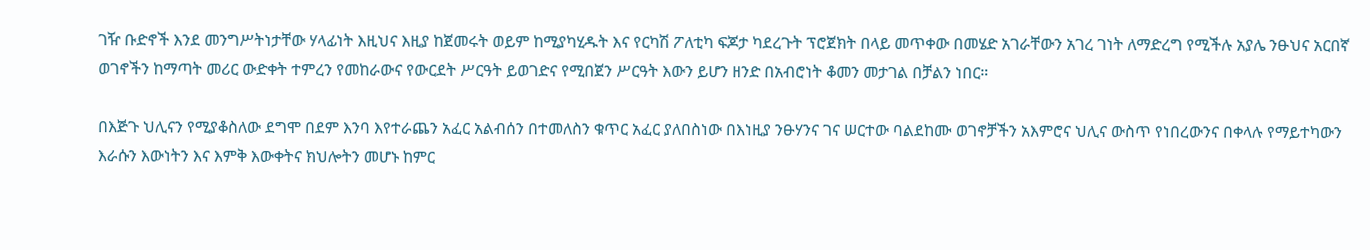ገዥ ቡድኖች እንደ መንግሥትነታቸው ሃላፊነት እዚህና እዚያ ከጀመሩት ወይም ከሚያካሂዱት እና የርካሽ ፖለቲካ ፍጆታ ካደረጉት ፕሮጀክት በላይ መጥቀው በመሄድ አገራቸውን አገረ ገነት ለማድረግ የሚችሉ አያሌ ንፁህና አርበኛ ወገኖችን ከማጣት መሪር ውድቀት ተምረን የመከራውና የውርደት ሥርዓት ይወገድና የሚበጀን ሥርዓት እውን ይሆን ዘንድ በአብሮነት ቆመን መታገል በቻልን ነበር።

በእጅጉ ህሊናን የሚያቆስለው ደግሞ በደም እንባ እየተራጨን አፈር አልብሰን በተመለስን ቁጥር አፈር ያለበስነው በእነዚያ ንፁሃንና ገና ሠርተው ባልደከሙ ወገኖቻችን አእምሮና ህሊና ውስጥ የነበረውንና በቀላሉ የማይተካውን እራሱን እውነትን እና እምቅ እውቀትና ክህሎትን መሆኑ ከምር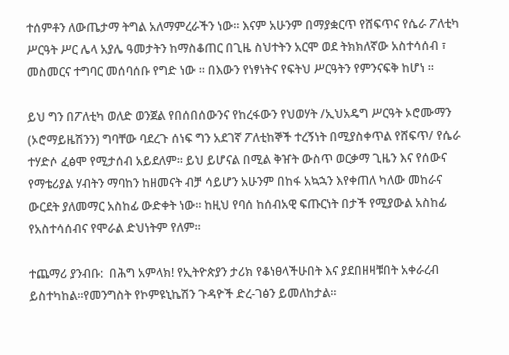ተሰምቶን ለውጤታማ ትግል አለማምረራችን ነው። እናም አሁንም በማያቋርጥ የሸፍጥና የሴራ ፖለቲካ ሥርዓት ሥር ሌላ አያሌ ዓመታትን ከማስቆጠር በጊዜ ስህተትን አርሞ ወደ ትክክለኛው አስተሳሰብ ፣ መስመርና ተግባር መሰባሰቡ የግድ ነው ። በእውን የነፃነትና የፍትህ ሥርዓትን የምንናፍቅ ከሆነ ።

ይህ ግን በፖለቲካ ወለድ ወንጀል የበሰበሰውንና የከረፋውን የህወሃት /ኢህአዴግ ሥርዓት ኦሮሙማን (ኦሮማይዜሽንን) ግባቸው ባደረጉ ሰነፍ ግን አደገኛ ፖለቲከኞች ተረኝነት በሚያስቀጥል የሸፍጥ/ የሴራ ተሃድሶ ፈፅሞ የሚታሰብ አይደለም። ይህ ይሆናል በሚል ቅዠት ውስጥ ወርቃማ ጊዜን እና የሰውና የማቴሪያል ሃብትን ማባከን ከዘመናት ብቻ ሳይሆን አሁንም በከፋ አኳኋን እየቀጠለ ካለው መከራና ውርደት ያለመማር አስከፊ ውድቀት ነው። ከዚህ የባሰ ከሰብአዊ ፍጡርነት በታች የሚያውል አስከፊ የአስተሳሰብና የሞራል ድህነትም የለም።

ተጨማሪ ያንብቡ:  በሕግ አምላክ! የኢትዮጵያን ታሪክ የቆነፀላችሁበት እና ያደበዘዛቹበት አቀራረብ ይስተካከል።የመንግስት የኮምዩኒኬሽን ጉዳዮች ድረ-ገፅን ይመለከታል።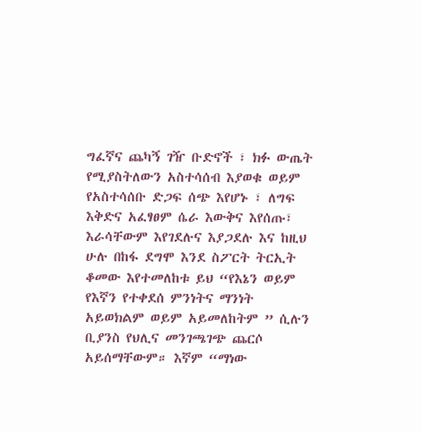ግፈኛና ጨካኝ ገዥ ቡድኖች ፣ ክፉ ውጤት የሚያስትለውን አስተሳሰብ እያወቁ ወይም የአስተሳሰቡ ድጋፍ ሰጭ እየሆኑ ፣ ለግፍ እቅድና አፈፃፀም ሴራ እውቅና እየሰጡ፣ እራሳቸውም እየገደሉና እያጋደሉ እና ከዚህ ሁሉ በከፋ ደግሞ እንደ ስፖርት ትርኢት ቆመው እየተመለከቱ ይህ “የእኔን ወይም የእኛን የተቀደሰ ምንነትና ማንነት አይወክልም ወይም አይመለከትም ” ሲሉን ቢያንስ የህሊና መንገጫገጭ ጨርሶ አይሰማቸውም። እኛም “ማነው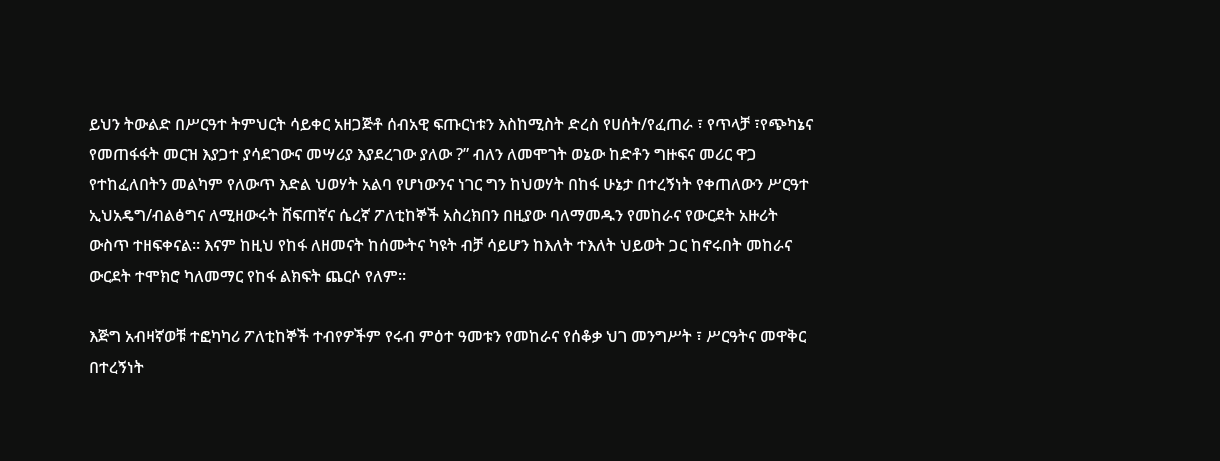ይህን ትውልድ በሥርዓተ ትምህርት ሳይቀር አዘጋጅቶ ሰብአዊ ፍጡርነቱን እስከሚስት ድረስ የሀሰት/የፈጠራ ፣ የጥላቻ ፣የጭካኔና የመጠፋፋት መርዝ እያጋተ ያሳደገውና መሣሪያ እያደረገው ያለው ?” ብለን ለመሞገት ወኔው ከድቶን ግዙፍና መሪር ዋጋ የተከፈለበትን መልካም የለውጥ እድል ህወሃት አልባ የሆነውንና ነገር ግን ከህወሃት በከፋ ሁኔታ በተረኝነት የቀጠለውን ሥርዓተ ኢህአዴግ/ብልፅግና ለሚዘውሩት ሸፍጠኛና ሴረኛ ፖለቲከኞች አስረክበን በዚያው ባለማመዱን የመከራና የውርደት አዙሪት ውስጥ ተዘፍቀናል። እናም ከዚህ የከፋ ለዘመናት ከሰሙትና ካዩት ብቻ ሳይሆን ከእለት ተእለት ህይወት ጋር ከኖሩበት መከራና ውርደት ተሞክሮ ካለመማር የከፋ ልክፍት ጨርሶ የለም።

እጅግ አብዛኛወቹ ተፎካካሪ ፖለቲከኞች ተብየዎችም የሩብ ምዕተ ዓመቱን የመከራና የሰቆቃ ህገ መንግሥት ፣ ሥርዓትና መዋቅር በተረኝነት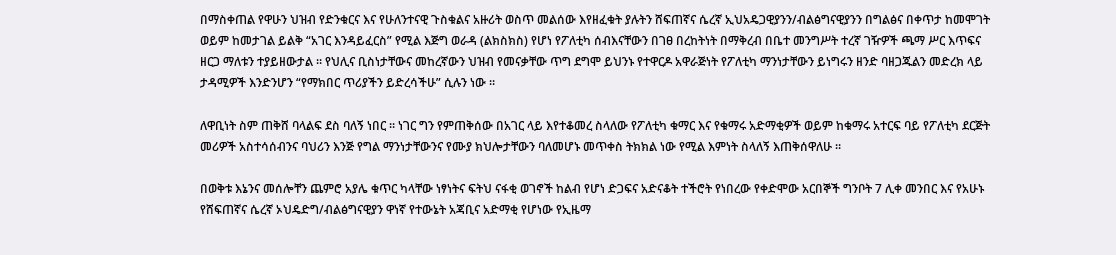በማስቀጠል የዋሁን ህዝብ የድንቁርና እና የሁለንተናዊ ጉስቁልና አዙሪት ወስጥ መልሰው እየዘፈቁት ያሉትን ሸፍጠኛና ሴረኛ ኢህአዴጋዊያንን/ብልፅግናዊያንን በግልፅና በቀጥታ ከመሞገት ወይም ከመታገል ይልቅ “አገር እንዳይፈርስ” የሚል እጅግ ወራዳ (ልክስክስ) የሆነ የፖለቲካ ሰብእናቸውን በገፀ በረከትነት በማቅረብ በቤተ መንግሥት ተረኛ ገዥዎች ጫማ ሥር እጥፍና ዘርጋ ማለቱን ተያይዘውታል ። የህሊና ቢስነታቸውና መከረኛውን ህዝብ የመናቃቸው ጥግ ደግሞ ይህንኑ የተዋርዶ አዋራጅነት የፖለቲካ ማንነታቸውን ይነግሩን ዘንድ ባዘጋጁልን መድረክ ላይ ታዳሚዎች እንድንሆን “የማክበር ጥሪያችን ይድረሳችሁ” ሲሉን ነው ።

ለዋቢነት ስም ጠቅሸ ባላልፍ ደስ ባለኝ ነበር ። ነገር ግን የምጠቅሰው በአገር ላይ እየተቆመረ ስላለው የፖለቲካ ቁማር እና የቁማሩ አድማቂዎች ወይም ከቁማሩ አተርፍ ባይ የፖለቲካ ደርጅት መሪዎች አስተሳሰብንና ባህሪን እንጅ የግል ማንነታቸውንና የሙያ ክህሎታቸውን ባለመሆኑ መጥቀስ ትክክል ነው የሚል እምነት ስላለኝ እጠቅሰዋለሁ ።

በወቅቱ እኔንና መሰሎቸን ጨምሮ አያሌ ቁጥር ካላቸው ነፃነትና ፍትህ ናፋቂ ወገኖች ከልብ የሆነ ድጋፍና አድናቆት ተችሮት የነበረው የቀድሞው አርበኞች ግንቦት 7 ሊቀ መንበር እና የአሁኑ የሸፍጠኛና ሴረኛ ኦህዴድግ/ብልፅግናዊያን ዋነኛ የተውኔት አጃቢና አድማቂ የሆነው የኢዜማ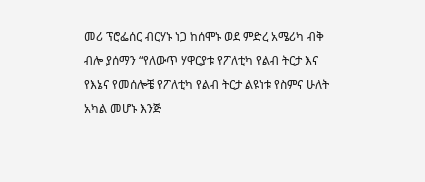መሪ ፕሮፌሰር ብርሃኑ ነጋ ከሰሞኑ ወደ ምድረ አሜሪካ ብቅ ብሎ ያሰማን “የለውጥ ሃዋርያቱ የፖለቲካ የልብ ትርታ እና የእኔና የመሰሎቼ የፖለቲካ የልብ ትርታ ልዩነቱ የስምና ሁለት አካል መሆኑ እንጅ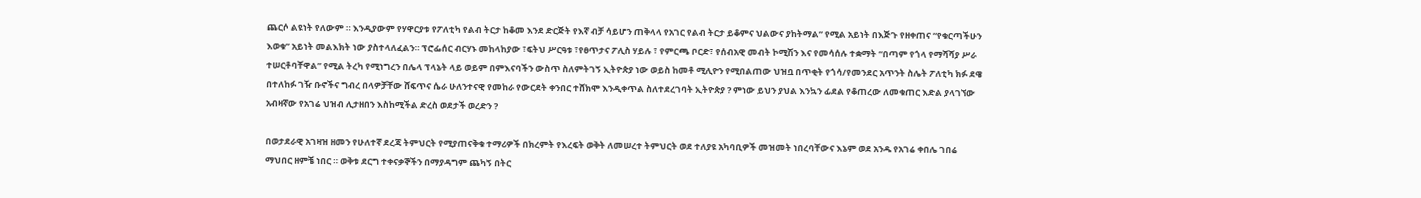ጨርሶ ልዩነት የለውም ። እንዲያውም የሃዋርያቱ የፖለቲካ የልብ ትርታ ከቆመ እንደ ድርጅት የእኛ ብቻ ሳይሆን ጠቅላላ የአገር የልብ ትርታ ይቆምና ህልውና ያከትማል” የሚል አይነት በእጅጉ የዘቀጠና “የቁርጣችሁን እወቁ” አይነት መልእክት ነው ያስተላለፈልን። ፕሮፌሰር ብርሃኑ መከላከያው ፣ፍትህ ሥርዓቱ ፣የፀጥታና ፖሊስ ሃይሉ ፣ የምርጫ ቦርድ፣ የሰብአዊ መብት ኮሚሽን እና የመሳሰሉ ተቋማት “በጣም የጎላ የማሻሻያ ሥራ ተሠርቶባቸዋል” የሚል ትረካ የሚነግረን በሌላ ፕላኔት ላይ ወይም በምእናባችን ውስጥ ስለምትገኝ ኢትዮጵያ ነው ወይስ ከመቶ ሚሊዮን የሚበልጠው ህዝቧ በጥቂት የጎሳ/የመንደር አጥንት ስሌት ፖለቲካ ክፉ ደዌ በተለከፉ ገዥ ቡኖችና ግብረ በላዎቻቸው ሸፍጥና ሴራ ሁለንተናዊ የመከራ የውርደት ቀንበር ተሸክሞ እንዲቀጥል ስለተደረገባት ኢትዮጵያ ? ምነው ይህን ያህል እንኳን ፊደል የቆጠረው ለመቁጠር እድል ያላገኘው አብዛኛው የአገሬ ህዝብ ሊታዘበን እስከሚችል ድረስ ወደታች ወረድን ?

በወታደራዊ አገዛዝ ዘመን የሁለተኛ ደረጃ ትምህርት የሚያጠናቅቁ ተማሪዎች በክረምት የእረፍት ወቅት ለመሠረተ ትምህርት ወደ ተለያዩ አካባቢዎች መዝመት ነበረባቸውና እኔም ወደ አንዱ የአገሬ ቀበሌ ገበሬ ማህበር ዘምቼ ነበር ። ወቅቱ ደርግ ተቀናቃኞችን በማያዳግም ጨካኝ በትር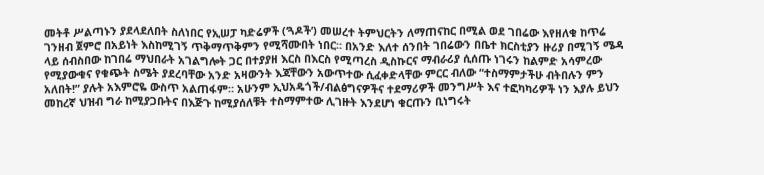መትቶ ሥልጣኑን ያደላደለበት ስለነበር የኢሠፓ ካድሬዎች (‘ጓዶች’) መሠረተ ትምህርትን ለማጠናከር በሚል ወደ ገበሬው እየዘለቁ ከጥሬ ገንዘብ ጀምሮ በአይነት እስከሚገኝ ጥቅማጥቅምን የሚሻሙበት ነበር። በአንድ እለተ ሰንበት ገበሬውን በቤተ ክርስቲያን ዙሪያ በሚገኝ ሜዳ ላይ ሰብስበው ከገበሬ ማህበራት አገልግሎት ጋር በተያያዘ እርስ በእርስ የሚጣረስ ዲስኩርና ማብራሪያ ሲሰጡ ነገሩን ከልምድ አሳምረው የሚያውቁና የቁጭት ስሜት ያደረባቸው አንድ አዛውንት እጃቸውን አውጥተው ሲፈቀድላቸው ምርር ብለው “ተስማምታችሁ ብትበሉን ምን አለበት!” ያሉት አእምሮዬ ውስጥ አልጠፋም። አሁንም ኢህአዴጎች/ብልፅግናዎችና ተደማሪዎች መንግሥት እና ተፎካካሪዎች ነን እያሉ ይህን መከረኛ ህዝብ ግራ ከሚያጋቡትና በእጅጉ ከሚያሰለቹት ተስማምተው ሊገዙት እንደሆነ ቁርጡን ቢነግሩት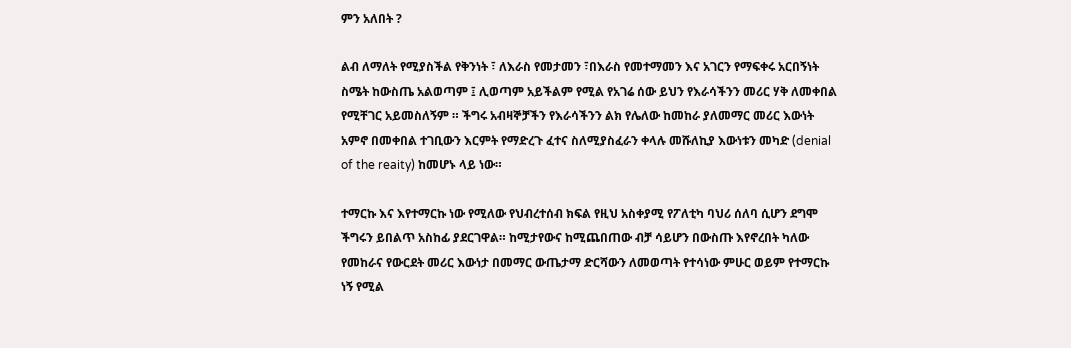ምን አለበት ?

ልብ ለማለት የሚያስችል የቅንነት ፣ ለእራስ የመታመን ፣በእራስ የመተማመን እና አገርን የማፍቀሩ አርበኝነት ስሜት ከውስጤ አልወጣም ፤ ሊወጣም አይችልም የሚል የአገሬ ሰው ይህን የእራሳችንን መሪር ሃቅ ለመቀበል የሚቸገር አይመስለኝም ። ችግሩ አብዛኞቻችን የእራሳችንን ልክ የሌለው ከመከራ ያለመማር መሪር እውነት አምኖ በመቀበል ተገቢውን እርምት የማድረጉ ፈተና ስለሚያስፈራን ቀላሉ መሹለኪያ እውነቱን መካድ (denial of the reaity) ከመሆኑ ላይ ነው።

ተማርኩ እና እየተማርኩ ነው የሚለው የህብረተሰብ ክፍል የዚህ አስቀያሚ የፖለቲካ ባህሪ ሰለባ ሲሆን ደግሞ ችግሩን ይበልጥ አስከፊ ያደርገዋል። ከሚታየውና ከሚጨበጠው ብቻ ሳይሆን በውስጡ እየኖረበት ካለው የመከራና የውርደት መሪር እውነታ በመማር ውጤታማ ድርሻውን ለመወጣት የተሳነው ምሁር ወይም የተማርኩ ነኝ የሚል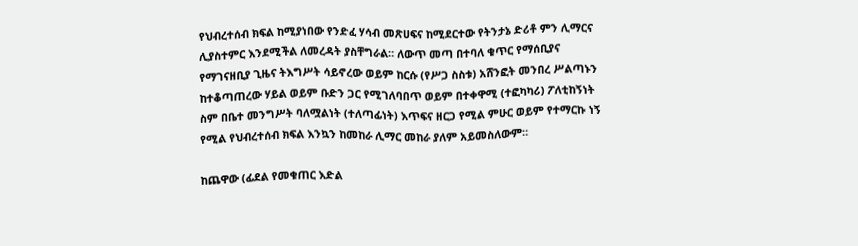የህብረተሰብ ክፍል ከሚያነበው የንድፈ ሃሳብ መጽሀፍና ከሚደርተው የትንታኔ ድሪቶ ምን ሊማርና ሊያስተምር እንደሚችል ለመረዳት ያስቸግራል። ለውጥ መጣ በተባለ ቁጥር የማሰቢያና የማገናዘቢያ ጊዜና ትእግሥት ሳይኖረው ወይም ከርሱ (የሥጋ ስስቱ) አሸንፎት መንበረ ሥልጣኑን ከተቆጣጠረው ሃይል ወይም ቡድን ጋር የሚገለባበጥ ወይም በተቀዋሚ (ተፎካካሪ) ፖለቲከኝነት ስም በቤተ መንግሥት ባለሟልነት (ተለጣፊነት) እጥፍና ዘርጋ የሚል ምሁር ወይም የተማርኩ ነኝ የሚል የህብረተሰብ ክፍል እንኳን ከመከራ ሊማር መከራ ያለም አይመስለውም።

ከጨዋው (ፊደል የመቁጠር እድል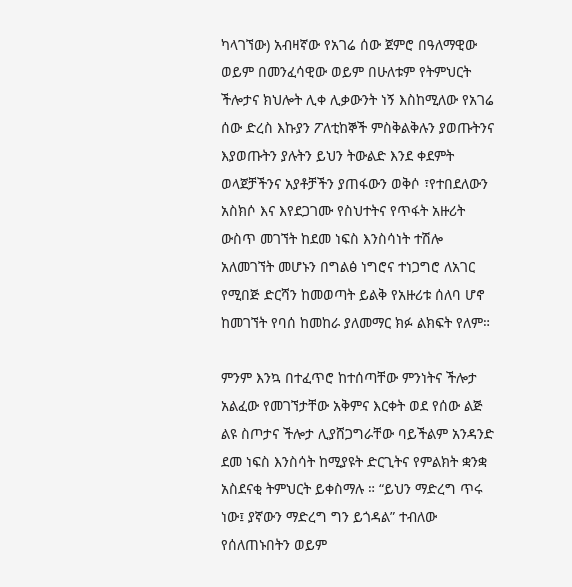ካላገኘው) አብዛኛው የአገሬ ሰው ጀምሮ በዓለማዊው ወይም በመንፈሳዊው ወይም በሁለቱም የትምህርት ችሎታና ክህሎት ሊቀ ሊቃውንት ነኝ እስከሚለው የአገሬ ሰው ድረስ እኩያን ፖለቲከኞች ምስቅልቅሉን ያወጡትንና እያወጡትን ያሉትን ይህን ትውልድ እንደ ቀደምት ወላጀቻችንና አያቶቻችን ያጠፋውን ወቅሶ ፣የተበደለውን አስክሶ እና እየደጋገሙ የስህተትና የጥፋት አዙሪት ውስጥ መገኘት ከደመ ነፍስ እንስሳነት ተሽሎ አለመገኘት መሆኑን በግልፅ ነግሮና ተነጋግሮ ለአገር የሚበጅ ድርሻን ከመወጣት ይልቅ የአዙሪቱ ሰለባ ሆኖ ከመገኘት የባሰ ከመከራ ያለመማር ክፉ ልክፍት የለም።

ምንም እንኳ በተፈጥሮ ከተሰጣቸው ምንነትና ችሎታ አልፈው የመገኘታቸው አቅምና እርቀት ወደ የሰው ልጅ ልዩ ስጦታና ችሎታ ሊያሸጋግራቸው ባይችልም አንዳንድ ደመ ነፍስ እንስሳት ከሚያዩት ድርጊትና የምልክት ቋንቋ አስደናቂ ትምህርት ይቀስማሉ ። “ይህን ማድረግ ጥሩ ነው፤ ያኛውን ማድረግ ግን ይጎዳል” ተብለው የሰለጠኑበትን ወይም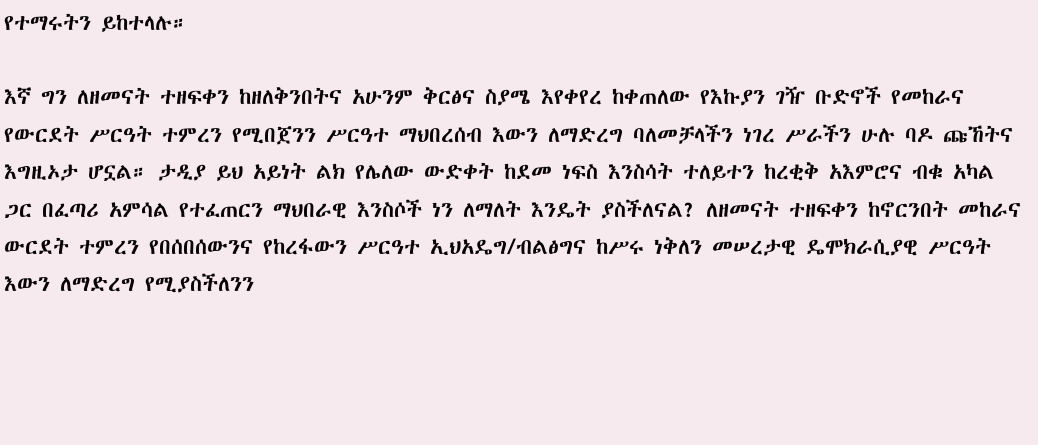የተማሩትን ይከተላሉ።

እኛ ግን ለዘመናት ተዘፍቀን ከዘለቅንበትና አሁንም ቅርፅና ስያሜ እየቀየረ ከቀጠለው የእኩያን ገዥ ቡድኖች የመከራና የውርደት ሥርዓት ተምረን የሚበጀንን ሥርዓተ ማህበረሰብ እውን ለማድረግ ባለመቻላችን ነገረ ሥራችን ሁሉ ባዶ ጩኸትና እግዚኦታ ሆኗል። ታዲያ ይህ አይነት ልክ የሌለው ውድቀት ከደመ ነፍስ እንስሳት ተለይተን ከረቂቅ አእምሮና ብቁ አካል ጋር በፈጣሪ አምሳል የተፈጠርን ማህበራዊ እንስሶች ነን ለማለት እንዴት ያስችለናል? ለዘመናት ተዘፍቀን ከኖርንበት መከራና ውርደት ተምረን የበሰበሰውንና የከረፋውን ሥርዓተ ኢህአዴግ/ብልፅግና ከሥሩ ነቅለን መሠረታዊ ዴሞክራሲያዊ ሥርዓት እውን ለማድረግ የሚያስችለንን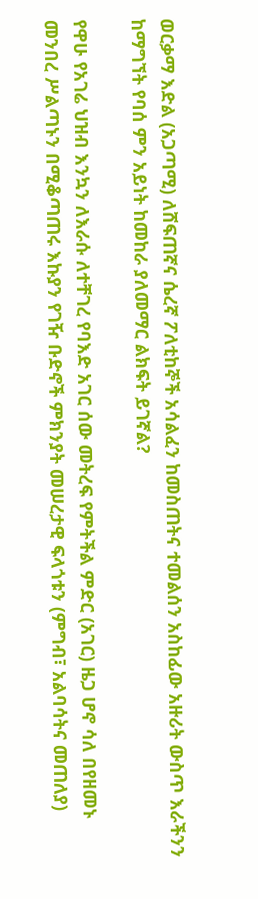ወርቃማ እድል (አጋጣሚ) ለሸፍጠኛና ሴረኛ ፖለቲከኞች አሳልፈን ከመስጠትና ተመልሰን አስከፊው አዙሪት ውስጥ እራችንን ከማግኘት የባሰ ምን አይነት ከመከራ ያለመማር ልክፍት ይገኛል?

የዋሁ የአገሬ ህዝብ እንኳን ለእራሱ ለተቸገረ የባእድ አገር ሰው መትረፍ የምትችል ምድር (አገር) ዜጋ ሆኖ ሳለ በየዘመኑ መንበረ ሥልጣኑን በሚቆጣጠሩ እኩያን የገዥ ቡድኖች ምክንያት መሠረታዊ ፍላጎቱን (ምግብ፣ አልባሳትና መጠለያ)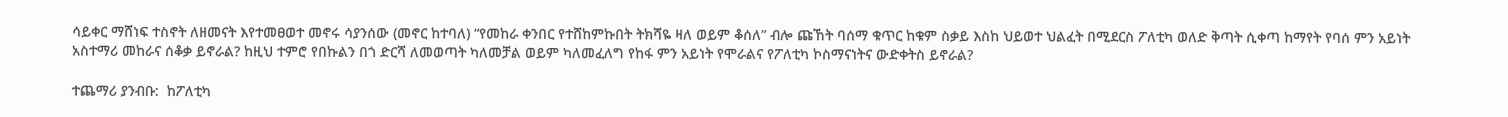ሳይቀር ማሸነፍ ተስኖት ለዘመናት እየተመፀወተ መኖሩ ሳያንሰው (መኖር ከተባለ) “የመከራ ቀንበር የተሸከምኩበት ትክሻዬ ዛለ ወይም ቆሰለ” ብሎ ጩኸት ባሰማ ቁጥር ከቁም ስቃይ እስከ ህይወተ ህልፈት በሚደርስ ፖለቲካ ወለድ ቅጣት ሲቀጣ ከማየት የባሰ ምን አይነት አስተማሪ መከራና ሰቆቃ ይኖራል? ከዚህ ተምሮ የበኩልን በጎ ድርሻ ለመወጣት ካለመቻል ወይም ካለመፈለግ የከፋ ምን አይነት የሞራልና የፖለቲካ ኮስማናነትና ውድቀትስ ይኖራል?

ተጨማሪ ያንብቡ:  ከፖለቲካ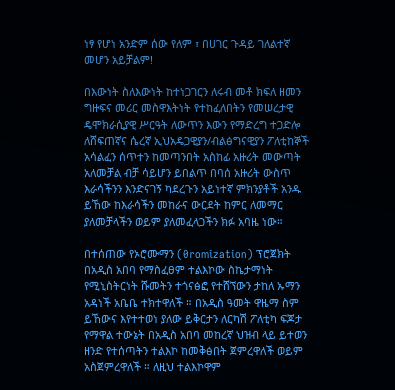ነፃ የሆነ አንድም ሰው የለም ፣ በሀገር ጉዳይ ገለልተኛ መሆን አይቻልም!

በእውነት ስለእውነት ከተነጋገርን ለሩብ መቶ ክፍለ ዘመን ግዙፍና መሪር መስዋእትነት የተከፈለበትን የመሠረታዊ ዴሞክራሲያዊ ሥርዓት ለውጥን እውን የማድረግ ተጋድሎ ለሸፍጠኛና ሴረኛ ኢህአዴጋዊያን/ብልፅግናዊያን ፖለቲከኞች አሳልፈን ሰጥተን ከመጣንበት አስከፊ አዙሪት መውጣት አለመቻል ብቻ ሳይሆን ይበልጥ በባሰ አዙሪት ውስጥ እራሳችንን እንድናገኝ ካደረጉን አይነተኛ ምክንያቶች አንዱ ይኸው ከእራሳችን መከራና ውርደት ከምር ለመማር ያለመቻላችን ወይም ያለመፈላጋችን ክፉ አባዜ ነው።

በተሰጠው የኦሮሙማን (0romization) ፕሮጀክት በአዲስ አበባ የማስፈፀም ተልእኮው ስኬታማነት የሚኒስትርነት ሹመትን ተጎናፅፎ የተሸኘውን ታከለ ኡማን አዳነች አቤቤ ተክተዋለች ። በአዲስ ዓመት ዋዜማ ስም ይኸውና እየተተወነ ያለው ይቅርታን ለርካሽ ፖለቲካ ፍጆታ የማዋል ተውኔት በአዲስ አበባ መከረኛ ህዝብ ላይ ይተወን ዘንድ የተሰጣትን ተልእኮ ከመቅፅበት ጀምረዋለች ወይም አስጀምረዋለች ። ለዚህ ተልእኮዋም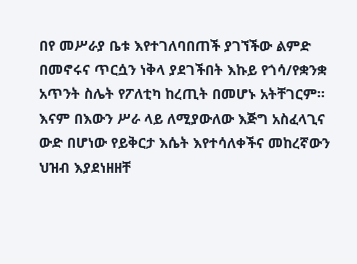በየ መሥራያ ቤቱ እየተገለባበጠች ያገኘችው ልምድ በመኖሩና ጥርሷን ነቅላ ያደገችበት እኩይ የጎሳ/የቋንቋ አጥንት ስሌት የፖለቲካ ከረጢት በመሆኑ አትቸገርም። እናም በእውን ሥራ ላይ ለሚያውለው እጅግ አስፈላጊና ውድ በሆነው የይቅርታ እሴት እየተሳለቀችና መከረኛውን ህዝብ እያደነዘዘቸ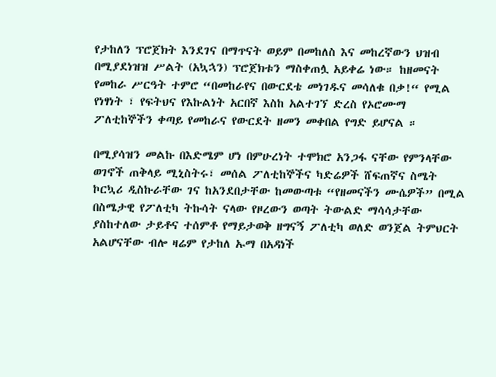የታከለን ፕሮጀክት እንደገና በማጥናት ወይም በመከለስ እና መከረኛውን ህዝብ በሚያደነዝዝ ሥልት (አኳኋን) ፕሮጀክቱን ማስቀጠሏ አይቀሬ ነው። ከዘመናት የመከራ ሥርዓት ተምሮ “በመከራየና በውርደቴ መነገዱና መሳለቁ በቃ!“ የሚል የነፃነት ፣ የፍትህና የእኩልነት አርበኛ እስከ አልተገኘ ድረስ የኦሮሙማ ፖለቲከኞችን ቀጣይ የመከራና የውርደት ዘመን መቀበል የግድ ይሆናል ።

በሚያሳዝን መልኩ በእድሜም ሆነ በምሁረነት ተሞክሮ አንጋፋ ናቸው የምንላቸው ወገኖች ጠቅላይ ሚኒስትሩ፣ መሰል ፖለቲከኞችና ካድሬዎች ሸፍጠኛና ስሜት ኮርኳሪ ዲስኩራቸው ገና ከአንደበታቸው ከመውጣቱ “የዘመናችን ሙሴዎች” በሚል በስሜታዊ የፖለቲካ ትኩሳት ናላው የዞረውን ወጣት ትውልድ ማሳሳታቸው ያስከተለው ታይቶና ተሰምቶ የማይታወቅ ዘግናኝ ፖለቲካ ወለድ ወንጀል ትምህርት አልሆናቸው ብሎ ዛሬም የታከለ ኡማ በአዳነች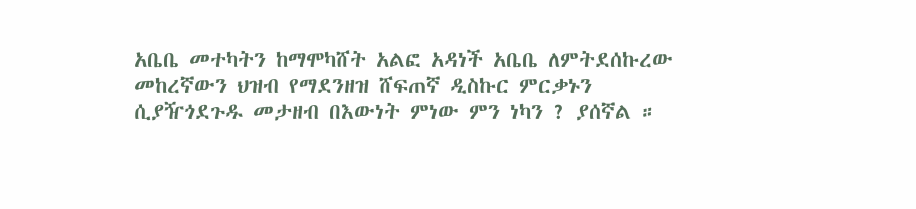አቤቤ መተካትን ከማሞካሸት አልፎ አዳነች አቤቤ ለምትደሰኩረው መከረኛውን ህዝብ የማደንዘዝ ሸፍጠኛ ዲስኩር ምርቃኑን ሲያዥጎደጉዱ መታዘብ በእውነት ምነው ምን ነካን ? ያሰኛል ።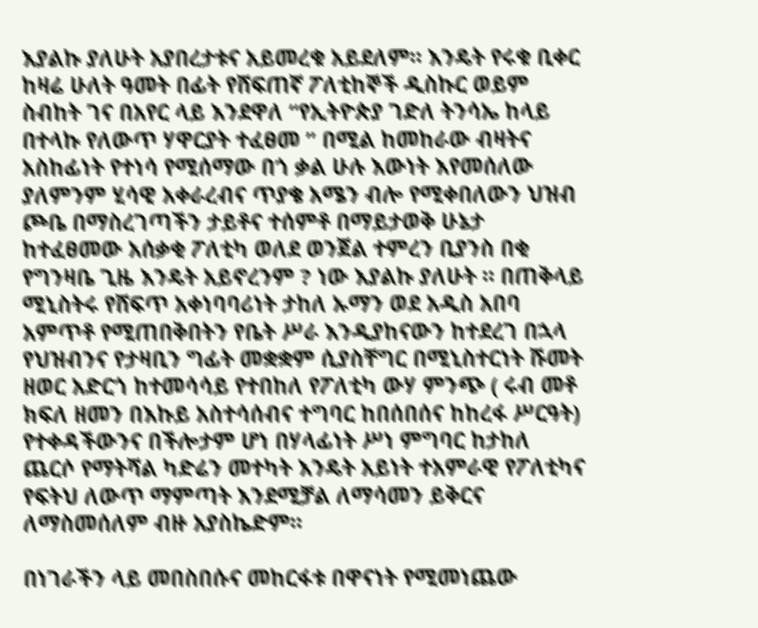እያልኩ ያለሁት አያበረታቱና አይመረቁ አይደለም። እንዴት የሩቁ ቢቀር ከዛሬ ሁለት ዓመት በፊት የሸፍጠኛ ፖለቲከኞች ዲስኩር ወይም ስብከት ገና በአየር ላይ እንደዋለ “የኢትዮጵያ ገድለ ትንሳኤ ከላይ በተላኩ የለውጥ ሃዋርያት ተፈፀመ ” በሚል ከመከራው ብዛትና አስከፊነት የተነሳ የሚሰማው በጎ ቃል ሁሉ እውነት እየመሰለው ያለምንም ሂሳዊ አቀራረብና ጥያቄ አሜን ብሎ የሚቀበለውን ህዝብ ጮቤ በማስረገጣችን ታይቶና ተሰምቶ በማይታወቅ ሁኔታ ከተፈፀመው አሰቃቂ ፖለቲካ ወለደ ወንጀል ተምረን ቢያንስ በቂ የግንዛቤ ጊዜ እንዴት አይኖረንም ? ነው እያልኩ ያለሁት ። በጠቅላይ ሚኒስትሩ የሸፍጥ አቀነባባሪነት ታከለ ኡማን ወደ አዲስ አበባ አምጥቶ የሚጠበቅበትን የቤት ሥራ እንዲያከናውን ከተደረገ በኋላ የህዝብንና የታዛቢን ግፊት መቋቋም ሲያስቸግር በሚኒስተርነት ሹመት ዘወር አድርጎ ከተመሳሳይ የተበከለ የፖለቲካ ውሃ ምንጭ ( ሩብ መቶ ክፍለ ዘመን በእኩይ አስተሳሰብና ተግባር ከበሰበሰና ከከረፋ ሥርዓት) የተቀዳችውንና በችሎታም ሆነ በሃላፊነት ሥነ ምግባር ከታከለ ጨርሶ የማትሻል ካድሬን መተካት እንዴት አይነት ተአምራዊ የፖለቲካና የፍትህ ለውጥ ማምጣት እንደሚቻል ለማሳመን ይቅርና ለማስመሰለም ብዙ አያስኬድም።

በነገራችን ላይ መበስበሱና መከርፋቱ በዋናነት የሚመነጨው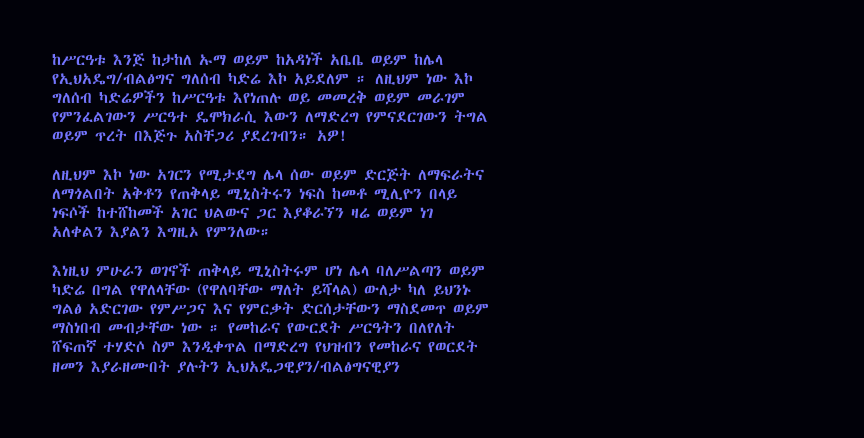ከሥርዓቱ እንጅ ከታከለ ኡማ ወይም ከአዳነች አቤቤ ወይም ከሌላ የኢህአዴግ/ብልፅግና ግለሰብ ካድሬ እኮ አይደለም ። ለዚህም ነው እኮ ግለሰብ ካድሬዎችን ከሥርዓቱ እየነጠሉ ወይ መመረቅ ወይም መራገም የምንፈልገውን ሥርዓተ ዴሞክራሲ እውን ለማድረግ የምናደርገውን ትግል ወይም ጥረት በእጅጉ አስቸጋሪ ያደረገብን። አዎ!

ለዚህም እኮ ነው አገርን የሚታደግ ሌላ ሰው ወይም ድርጅት ለማፍራትና ለማጎልበት አቅቶን የጠቅላይ ሚኒስትሩን ነፍስ ከመቶ ሚሊዮን በላይ ነፍሶች ከተሸከመች አገር ህልውና ጋር እያቆራኘን ዛሬ ወይም ነገ አለቀልን እያልን እግዚኦ የምንለው።

እነዚህ ምሁራን ወገኖች ጠቅላይ ሚኒስትሩም ሆነ ሌላ ባለሥልጣን ወይም ካድሬ በግል የዋለላቸው (የዋለባቸው ማለት ይሻላል) ውለታ ካለ ይህንኑ ግልፅ አድርገው የምሥጋና እና የምርቃት ድርሰታቸውን ማስደመጥ ወይም ማስነበብ መብታቸው ነው ። የመከራና የውርደት ሥርዓትን በለየለት ሸፍጠኛ ተሃድሶ ስም እንዲቀጥል በማድረግ የህዝብን የመከራና የወርደት ዘመን እያራዘሙበት ያሉትን ኢህአዴጋዊያን/ብልፅግናዊያን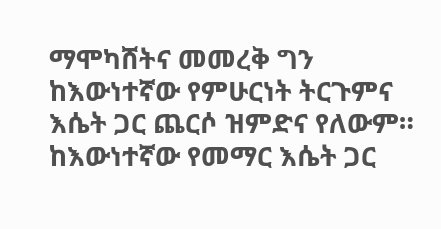ማሞካሸትና መመረቅ ግን ከእውነተኛው የምሁርነት ትርጉምና እሴት ጋር ጨርሶ ዝምድና የለውም። ከእውነተኛው የመማር እሴት ጋር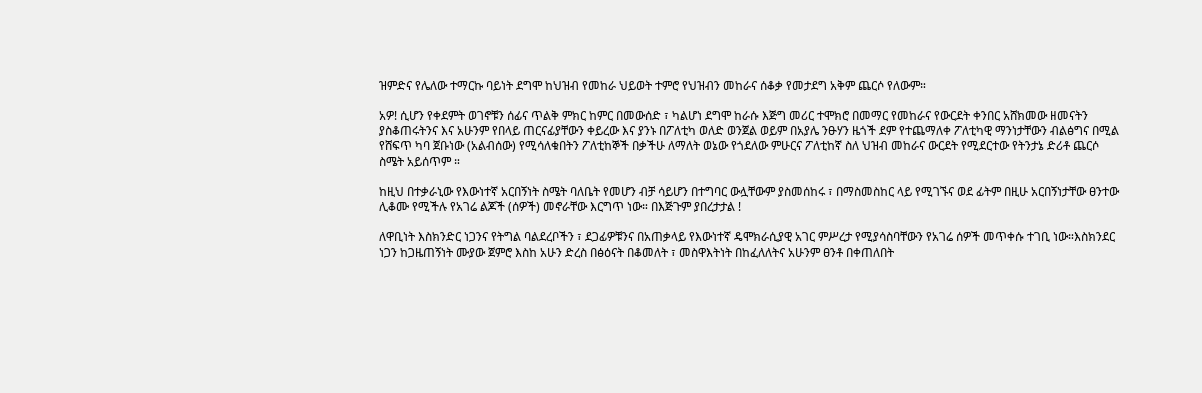ዝምድና የሌለው ተማርኩ ባይነት ደግሞ ከህዝብ የመከራ ህይወት ተምሮ የህዝብን መከራና ሰቆቃ የመታደግ አቅም ጨርሶ የለውም።

አዎ! ሲሆን የቀደምት ወገኖቹን ሰፊና ጥልቅ ምክር ከምር በመውሰድ ፣ ካልሆነ ደግሞ ከራሱ እጅግ መሪር ተሞክሮ በመማር የመከራና የውርደት ቀንበር አሸክመው ዘመናትን ያስቆጠሩትንና እና አሁንም የበላይ ጠርናፊያቸውን ቀይረው እና ያንኑ በፖለቲካ ወለድ ወንጀል ወይም በአያሌ ንፁሃን ዜጎች ደም የተጨማለቀ ፖለቲካዊ ማንነታቸውን ብልፅግና በሚል የሸፍጥ ካባ ጀቡነው (አልብሰው) የሚሳለቁበትን ፖለቲከኞች በቃችሁ ለማለት ወኔው የጎደለው ምሁርና ፖለቲከኛ ስለ ህዝብ መከራና ውርደት የሚደርተው የትንታኔ ድሪቶ ጨርሶ ስሜት አይሰጥም ።

ከዚህ በተቃራኒው የእውነተኛ አርበኝነት ስሜት ባለቤት የመሆን ብቻ ሳይሆን በተግባር ውሏቸውም ያስመሰከሩ ፣ በማስመስከር ላይ የሚገኙና ወደ ፊትም በዚሁ አርበኝነታቸው ፀንተው ሊቆሙ የሚችሉ የአገሬ ልጆች (ሰዎች) መኖራቸው እርግጥ ነው። በእጅጉም ያበረታታል !

ለዋቢነት እስክንድር ነጋንና የትግል ባልደረቦችን ፣ ደጋፊዎቹንና በአጠቃላይ የእውነተኛ ዴሞክራሲያዊ አገር ምሥረታ የሚያሳስባቸውን የአገሬ ሰዎች መጥቀሱ ተገቢ ነው።እስክንደር ነጋን ከጋዜጠኝነት ሙያው ጀምሮ እስከ አሁን ድረስ በፅዕናት በቆመለት ፣ መስዋእትነት በከፈለለትና አሁንም ፀንቶ በቀጠለበት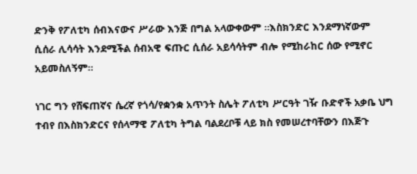ድንቅ የፖለቲካ ሰብእናውና ሥራው እንጅ በግል አላውቀውም ።እስክንድር እንደማነኛውም ሲሰራ ሊሳሳት እንደሚችል ሰብአዊ ፍጡር ሲሰራ አይሳሳትም ብሎ የሚከራከር ሰው የሚኖር አይመስለኝም።

ነገር ግን የሸፍጠኛና ሴረኛ የጎሳ/የቋንቋ አጥንት ስሌት ፖለቲካ ሥርዓት ገዥ ቡድኖች አቃቤ ህግ ተብየ በእስክንድርና የሰላማዊ ፖለቲካ ትግል ባልደረቦቹ ላይ ክስ የመሠረተባቸውን በእጅጉ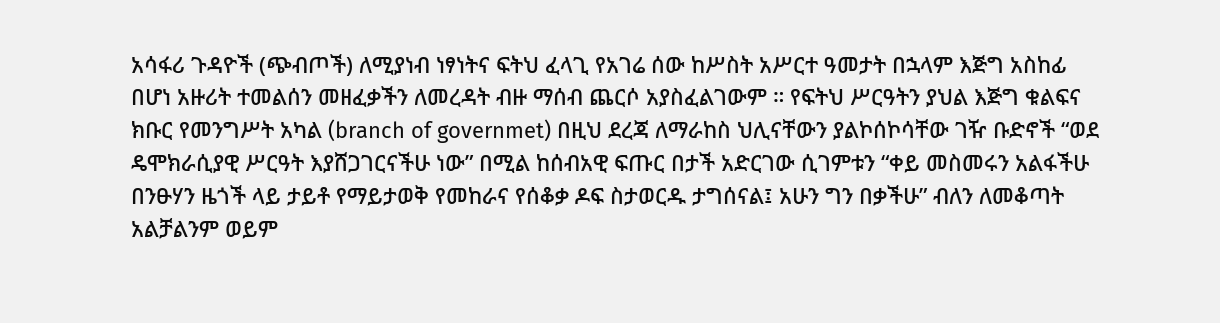አሳፋሪ ጉዳዮች (ጭብጦች) ለሚያነብ ነፃነትና ፍትህ ፈላጊ የአገሬ ሰው ከሥስት አሥርተ ዓመታት በኋላም እጅግ አስከፊ በሆነ አዙሪት ተመልሰን መዘፈቃችን ለመረዳት ብዙ ማሰብ ጨርሶ አያስፈልገውም ። የፍትህ ሥርዓትን ያህል እጅግ ቁልፍና ክቡር የመንግሥት አካል (branch of governmet) በዚህ ደረጃ ለማራከስ ህሊናቸውን ያልኮሰኮሳቸው ገዥ ቡድኖች “ወደ ዴሞክራሲያዊ ሥርዓት እያሸጋገርናችሁ ነው” በሚል ከሰብአዊ ፍጡር በታች አድርገው ሲገምቱን “ቀይ መስመሩን አልፋችሁ በንፁሃን ዜጎች ላይ ታይቶ የማይታወቅ የመከራና የሰቆቃ ዶፍ ስታወርዱ ታግሰናል፤ አሁን ግን በቃችሁ” ብለን ለመቆጣት አልቻልንም ወይም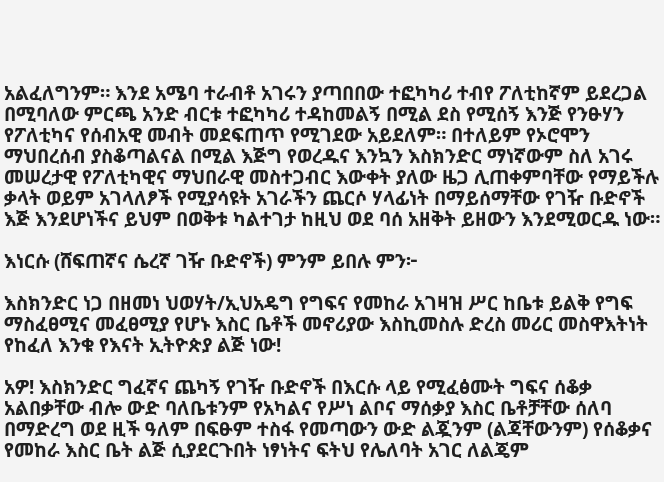አልፈለግንም። እንደ አሜባ ተራብቶ አገሩን ያጣበበው ተፎካካሪ ተብየ ፖለቲከኛም ይደረጋል በሚባለው ምርጫ አንድ ብርቱ ተፎካካሪ ተዳከመልኝ በሚል ደስ የሚሰኝ እንጅ የንፁሃን የፖለቲካና የሰብአዊ መብት መደፍጠጥ የሚገደው አይደለም። በተለይም የኦሮሞን ማህበረሰብ ያስቆጣልናል በሚል እጅግ የወረዱና እንኳን እስክንድር ማነኛውም ስለ አገሩ መሠረታዊ የፖለቲካዊና ማህበራዊ መስተጋብር እውቀት ያለው ዜጋ ሊጠቀምባቸው የማይችሉ ቃላት ወይም አገላለፆች የሚያሳዩት አገራችን ጨርሶ ሃላፊነት በማይሰማቸው የገዥ ቡድኖች እጅ እንደሆነችና ይህም በወቅቱ ካልተገታ ከዚህ ወደ ባሰ አዘቅት ይዘውን እንደሚወርዱ ነው።

እነርሱ (ሸፍጠኛና ሴረኛ ገዥ ቡድኖች) ምንም ይበሉ ምን፦

እስክንድር ነጋ በዘመነ ህወሃት/ኢህአዴግ የግፍና የመከራ አገዛዝ ሥር ከቤቱ ይልቅ የግፍ ማስፈፀሚና መፈፀሚያ የሆኑ እስር ቤቶች መኖሪያው እስኪመስሉ ድረስ መሪር መስዋእትነት የከፈለ እንቁ የእናት ኢትዮጵያ ልጅ ነው!

አዎ! እስክንድር ግፈኛና ጨካኝ የገዥ ቡድኖች በእርሱ ላይ የሚፈፅሙት ግፍና ሰቆቃ አልበቃቸው ብሎ ውድ ባለቤቱንም የአካልና የሥነ ልቦና ማሰቃያ እስር ቤቶቻቸው ሰለባ በማድረግ ወደ ዚች ዓለም በፍፁም ተስፋ የመጣውን ውድ ልጇንም (ልጃቸውንም) የሰቆቃና የመከራ እስር ቤት ልጅ ሲያደርጉበት ነፃነትና ፍትህ የሌለባት አገር ለልጄም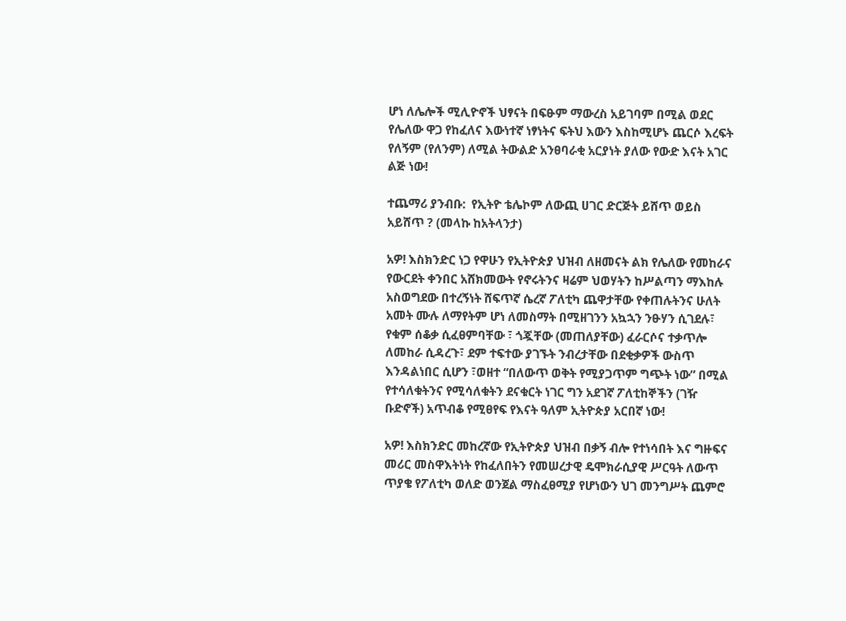ሆነ ለሌሎች ሚሊዮኖች ህፃናት በፍፁም ማውረስ አይገባም በሚል ወደር የሌለው ዋጋ የከፈለና እውነተኛ ነፃነትና ፍትህ እውን እስከሚሆኑ ጨርሶ እረፍት የለኝም (የለንም) ለሚል ትውልድ አንፀባራቂ አርያነት ያለው የውድ እናት አገር ልጅ ነው!

ተጨማሪ ያንብቡ:  የኢትዮ ቴሌኮም ለውጪ ሀገር ድርጅት ይሸጥ ወይስ አይሸጥ ? (መላኩ ከአትላንታ)

አዎ! እስክንድር ነጋ የዋሁን የኢትዮጵያ ህዝብ ለዘመናት ልክ የሌለው የመከራና የውርደት ቀንበር አሸክመውት የኖሩትንና ዛሬም ህወሃትን ከሥልጣን ማእከሉ አስወግደው በተረኝነት ሸፍጥኛ ሴረኛ ፖለቲካ ጨዋታቸው የቀጠሉትንና ሁለት አመት ሙሉ ለማየትም ሆነ ለመስማት በሚዘገንን አኳኋን ንፁሃን ሲገደሉ፣ የቁም ሰቆቃ ሲፈፀምባቸው ፣ ጎጇቸው (መጠለያቸው) ፈራርሶና ተቃጥሎ ለመከራ ሲዳረጉ፣ ደም ተፍተው ያገኙት ንብረታቸው በደቂቃዎች ውስጥ እንዳልነበር ሲሆን ፣ወዘተ “በለውጥ ወቅት የሚያጋጥም ግጭት ነው” በሚል የተሳለቁትንና የሚሳለቁትን ደናቁርት ነገር ግን አደገኛ ፖለቲከኞችን (ገዥ ቡድኖች) አጥብቆ የሚፀየፍ የእናት ዓለም ኢትዮጵያ አርበኛ ነው!

አዎ! እስክንድር መከረኛው የኢትዮጵያ ህዝብ በቃኝ ብሎ የተነሳበት እና ግዙፍና መሪር መስዋእትነት የከፈለበትን የመሠረታዊ ዴሞክራሲያዊ ሥርዓት ለውጥ ጥያቄ የፖለቲካ ወለድ ወንጀል ማስፈፀሚያ የሆነውን ህገ መንግሥት ጨምሮ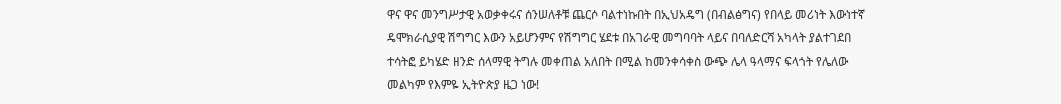ዋና ዋና መንግሥታዊ አወቃቀሩና ሰንሠለቶቹ ጨርሶ ባልተነኩበት በኢህአዴግ (በብልፅግና) የበላይ መሪነት እውነተኛ ዴሞክራሲያዊ ሽግግር እውን አይሆንምና የሽግግር ሄደቱ በአገራዊ መግባባት ላይና በባለድርሻ አካላት ያልተገደበ ተሳትፎ ይካሄድ ዘንድ ሰላማዊ ትግሉ መቀጠል አለበት በሚል ከመንቀሳቀስ ውጭ ሌላ ዓላማና ፍላጎት የሌለው መልካም የእምዬ ኢትዮጵያ ዜጋ ነው!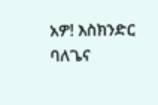አዎ! እስክንድር ባለጌና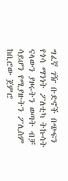ግፈኛ ገዥ ቡድኖች በጭፍን የጎሳ ማንነት ፖለቲካ ትኩሳት ናላውን ያዞሩትን ወጣት ብቻ ሳይሆን የሚያዙትን ፖሊስም ከቢሮው ጀምሮ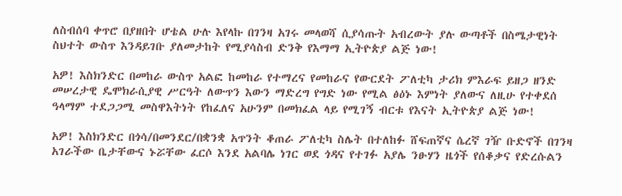ለስብሰባ ቀጥሮ በያዘበት ሆቴል ሁሉ እየላኩ በገንዛ አገሩ መላወሻ ሲያሳጡት አብረውት ያሉ ውጣቶች በስሜታዊነት ስህተት ውስጥ እንዳይገቡ ያለመታከት የሚያሳስብ ድንቅ የእማማ ኢትዮጵያ ልጅ ነው!

አዎ! እስክንድር በመከራ ውስጥ አልፎ ከመከራ የተማረና የመከራና የውርደት ፖለቲካ ታሪክ ምእራፍ ይዘጋ ዘንድ መሠረታዊ ዴሞክራሲያዊ ሥርዓት ለውጥን እውን ማድረግ የግድ ነው የሚል ፅዕኑ እምነት ያለውና ለዚሁ የተቀደሰ ዓላማም ተደጋጋሚ መስዋእትነት የከፈለና አሁንም በመክፈል ላይ የሚገኝ ብርቱ የእናት ኢትዮጵያ ልጅ ነው!

አዎ! እስክንድር በጎሳ/በመንደር/በቋንቋ አጥንት ቆጠራ ፖለቲካ ስሌት በተለከፉ ሸፍጠኛና ሴረኛ ገዥ ቡድኖች በገንዛ አገራችው ቤታቸውና ኑሯቸው ፈርሶ እንደ አልባሌ ነገር ወደ ጎዳና የተገፉ አያሌ ንፁሃን ዜጎች የሰቆቃና የድረሱልን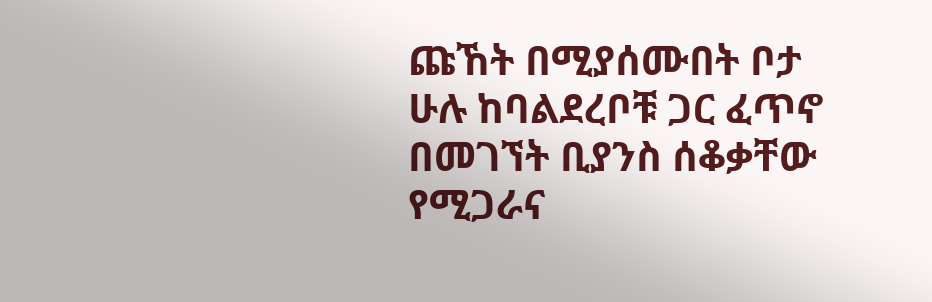ጩኸት በሚያሰሙበት ቦታ ሁሉ ከባልደረቦቹ ጋር ፈጥኖ በመገኘት ቢያንስ ሰቆቃቸው የሚጋራና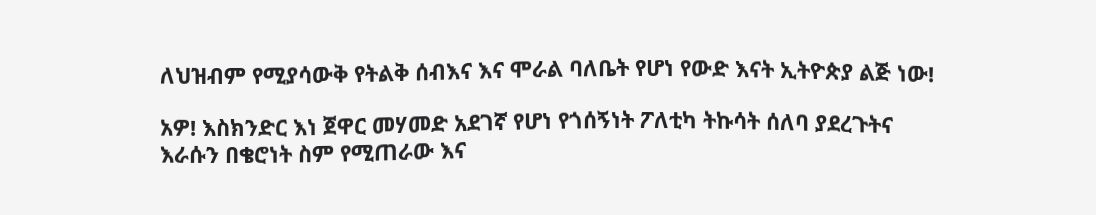ለህዝብም የሚያሳውቅ የትልቅ ሰብእና እና ሞራል ባለቤት የሆነ የውድ እናት ኢትዮጵያ ልጅ ነው!

አዎ! እስክንድር እነ ጀዋር መሃመድ አደገኛ የሆነ የጎሰኝነት ፖለቲካ ትኩሳት ሰለባ ያደረጉትና እራሱን በቄሮነት ስም የሚጠራው እና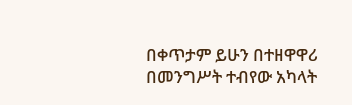በቀጥታም ይሁን በተዘዋዋሪ በመንግሥት ተብየው አካላት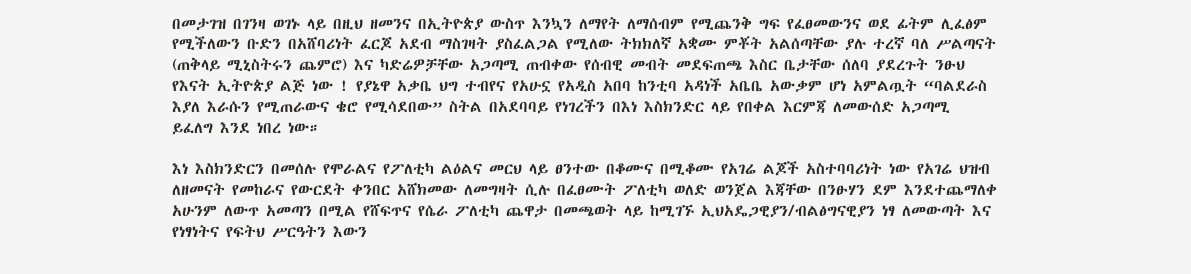በመታገዝ በገንዛ ወገኑ ላይ በዚህ ዘመንና በኢትዮጵያ ውስጥ እንኳን ለማየት ለማሰብም የሚጨንቅ ግፍ የፈፀመውንና ወደ ፊትም ሊፈፅም የሚችለውን ቡድን በአሸባሪነት ፈርጆ አደብ ማስገዛት ያስፈልጋል የሚለው ትክክለኛ አቋሙ ምቾት አልሰጣቸው ያሉ ተረኛ ባለ ሥልጣናት (ጠቅላይ ሚኒስትሩን ጨምሮ) እና ካድሬዎቻቸው አጋጣሚ ጠብቀው የሰብዊ መብት መደፍጠጫ እስር ቤታቸው ሰለባ ያደረጉት ንፁህ የእናት ኢትዮጵያ ልጅ ነው ! የያኔዋ አቃቤ ህግ ተብየና የአሁኗ የአዲስ አበባ ከንቲባ አዳነች አቤቤ አውቃም ሆነ አምልጧት “ባልደራስ እያለ እራሱን የሚጠራውና ቄሮ የሚሳደበው” ስትል በአደባባይ የነገረችን በእነ እስክንድር ላይ የበቀል እርምጃ ለመውሰድ አጋጣሚ ይፈለግ እንደ ነበረ ነው።

እነ እስክንድርን በመሰሉ የሞራልና የፖለቲካ ልዕልና መርህ ላይ ፀንተው በቆሙና በሚቆሙ የአገሬ ልጆች አስተባባሪነት ነው የአገሬ ህዝብ ለዘመናት የመከራና የውርደት ቀንበር አሸክመው ለመግዛት ሲሉ በፈፀሙት ፖለቲካ ወለድ ወንጀል እጃቸው በንፁሃን ደም እንደተጨማለቀ አሁንም ለውጥ አመጣን በሚል የሸፍጥና የሴራ ፖለቲካ ጨዋታ በመጫወት ላይ ከሚገኙ ኢህአዴጋዊያን/ብልፅግናዊያን ነፃ ለመውጣት እና የነፃነትና የፍትህ ሥርዓትን እውን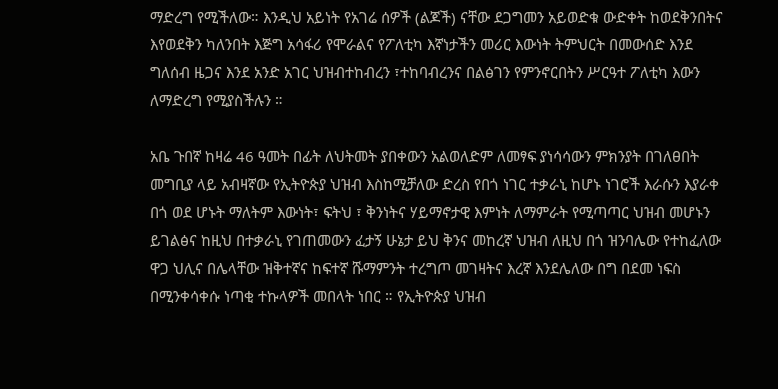ማድረግ የሚችለው። እንዲህ አይነት የአገሬ ሰዎች (ልጆች) ናቸው ደጋግመን አይወድቁ ውድቀት ከወደቅንበትና እየወደቅን ካለንበት እጅግ አሳፋሪ የሞራልና የፖለቲካ እኛነታችን መሪር እውነት ትምህርት በመውሰድ እንደ ግለሰብ ዜጋና እንደ አንድ አገር ህዝብተከብረን ፣ተከባብረንና በልፅገን የምንኖርበትን ሥርዓተ ፖለቲካ እውን ለማድረግ የሚያስችሉን ።

አቤ ጉበኛ ከዛሬ 46 ዓመት በፊት ለህትመት ያበቀውን አልወለድም ለመፃፍ ያነሳሳውን ምክንያት በገለፀበት መግቢያ ላይ አብዛኛው የኢትዮጵያ ህዝብ እስከሚቻለው ድረስ የበጎ ነገር ተቃራኒ ከሆኑ ነገሮች እራሱን እያራቀ በጎ ወደ ሆኑት ማለትም እውነት፣ ፍትህ ፣ ቅንነትና ሃይማኖታዊ እምነት ለማምራት የሚጣጣር ህዝብ መሆኑን ይገልፅና ከዚህ በተቃራኒ የገጠመውን ፈታኝ ሁኔታ ይህ ቅንና መከረኛ ህዝብ ለዚህ በጎ ዝንባሌው የተከፈለው ዋጋ ህሊና በሌላቸው ዝቅተኛና ከፍተኛ ሹማምንት ተረግጦ መገዛትና እረኛ እንደሌለው በግ በደመ ነፍስ በሚንቀሳቀሱ ነጣቂ ተኩላዎች መበላት ነበር ። የኢትዮጵያ ህዝብ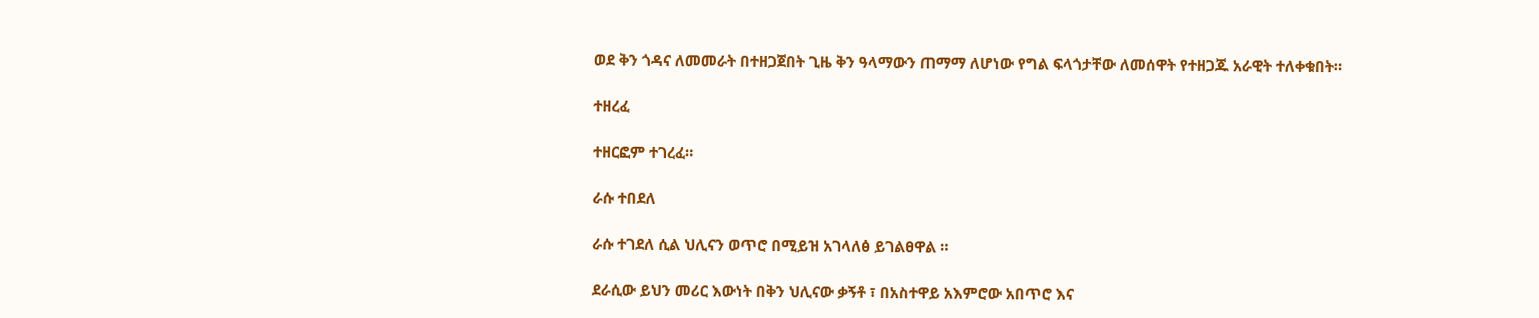ወደ ቅን ጎዳና ለመመራት በተዘጋጀበት ጊዜ ቅን ዓላማውን ጠማማ ለሆነው የግል ፍላጎታቸው ለመሰዋት የተዘጋጁ አራዊት ተለቀቁበት።

ተዘረፈ

ተዘርፎም ተገረፈ።

ራሱ ተበደለ

ራሱ ተገደለ ሲል ህሊናን ወጥሮ በሚይዝ አገላለፅ ይገልፀዋል ።

ደራሲው ይህን መሪር እውነት በቅን ህሊናው ቃኝቶ ፣ በአስተዋይ አእምሮው አበጥሮ እና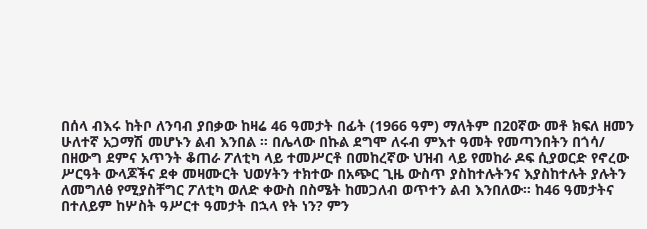በሰላ ብእሩ ከትቦ ለንባብ ያበቃው ከዛሬ 46 ዓመታት በፊት (1966 ዓም) ማለትም በ20ኛው መቶ ክፍለ ዘመን ሁለተኛ አጋማሽ መሆኑን ልብ እንበል ። በሌላው በኩል ደግሞ ለሩብ ምእተ ዓመት የመጣንበትን በጎሳ/ በዘውግ ደምና አጥንት ቆጠራ ፖለቲካ ላይ ተመሥርቶ በመከረኛው ህዝብ ላይ የመከራ ዶፍ ሲያወርድ የኖረው ሥርዓት ውላጆችና ደቀ መዛሙርት ህወሃትን ተክተው በአጭር ጊዜ ውስጥ ያስከተሉትንና እያስከተሉት ያሉትን ለመግለፅ የሚያስቸግር ፖለቲካ ወለድ ቀውስ በስሜት ከመጋለብ ወጥተን ልብ እንበለው። ከ46 ዓመታትና በተለይም ከሦስት ዓሥርተ ዓመታት በኋላ የት ነን? ምን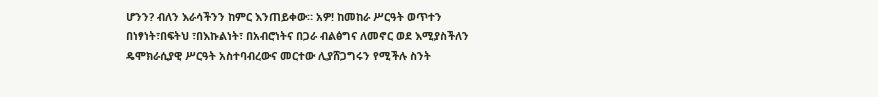ሆንን? ብለን እራሳችንን ከምር እንጠይቀው። አዎ! ከመከራ ሥርዓት ወጥተን በነፃነት፣በፍትህ ፣በእኩልነት፣ በአብሮነትና በጋራ ብልፅግና ለመኖር ወደ እሚያስችለን ዴሞክራሲያዊ ሥርዓት አስተባብረውና መርተው ሊያሸጋግሩን የሚችሉ ስንት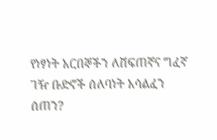የነፃነት አርበኞችን ለሸፍጠኛና ግፈኛ ገዥ ቡድኖች ሰለባነት አሳልፈን ሰጠን?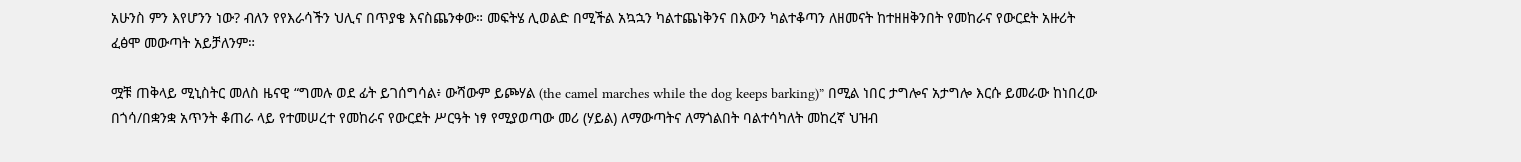አሁንስ ምን እየሆንን ነው? ብለን የየእራሳችን ህሊና በጥያቄ እናስጨንቀው። መፍትሄ ሊወልድ በሚችል አኳኋን ካልተጨነቅንና በእውን ካልተቆጣን ለዘመናት ከተዘዘቅንበት የመከራና የውርደት አዙሪት ፈፅሞ መውጣት አይቻለንም።

ሟቹ ጠቅላይ ሚኒስትር መለስ ዜናዊ “ግመሉ ወደ ፊት ይገሰግሳል፥ ውሻውም ይጮሃል (the camel marches while the dog keeps barking)” በሚል ነበር ታግሎና አታግሎ እርሱ ይመራው ከነበረው በጎሳ/በቋንቋ አጥንት ቆጠራ ላይ የተመሠረተ የመከራና የውርደት ሥርዓት ነፃ የሚያወጣው መሪ (ሃይል) ለማውጣትና ለማጎልበት ባልተሳካለት መከረኛ ህዝብ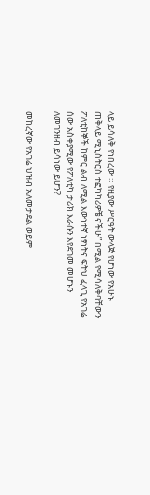ላይ ይሳለቅ የነበረው ። የዚያው ሥርዓት ውላጅ የሆነው የአሁኑ ጠቅላይ ሚኒስትርስ ተፎካካሪዎቼ ናችሁ” በሚል የሚሳለቅባቸውን ፖለቲከኞች ከምር ልብ ለሚል እውነተኛ ነፃነትና ፍትህ ፈላጊ የአገሬ ሰው አስቀያሚው የፖለቲካ ታሪክ እራሱን እየደገመ መሆኑን ለመገንዘብ ይሳነው ይሆን?

መከረኛው የአገሬ ህዝብ አለመታደል ወይም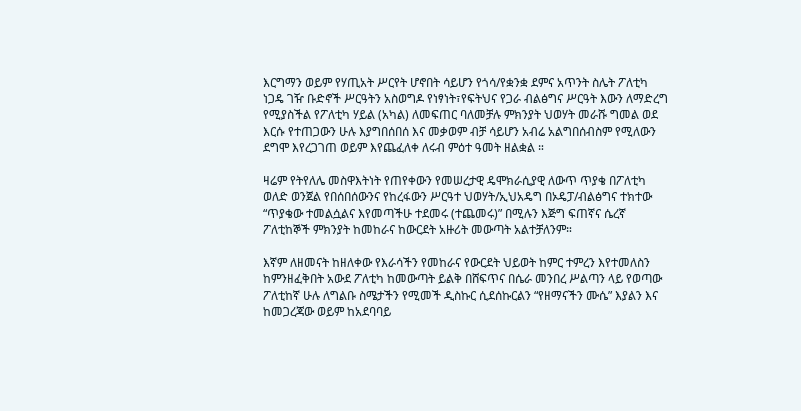እርግማን ወይም የሃጢአት ሥርየት ሆኖበት ሳይሆን የጎሳ/የቋንቋ ደምና አጥንት ስሌት ፖለቲካ ነጋዴ ገዥ ቡድኖች ሥርዓትን አስወግዶ የነፃነት፣የፍትህና የጋራ ብልፅግና ሥርዓት እውን ለማድረግ የሚያስችል የፖለቲካ ሃይል (አካል) ለመፍጠር ባለመቻሉ ምክንያት ህወሃት መራሹ ግመል ወደ እርሱ የተጠጋውን ሁሉ እያግበሰበሰ እና መቃወም ብቻ ሳይሆን አብሬ አልግበሰብስም የሚለውን ደግሞ እየረጋገጠ ወይም እየጨፈለቀ ለሩብ ምዕተ ዓመት ዘልቋል ።

ዛሬም የትየለሌ መስዋእትነት የጠየቀውን የመሠረታዊ ዴሞክራሲያዊ ለውጥ ጥያቄ በፖለቲካ ወለድ ወንጀል የበሰበሰውንና የከረፋውን ሥርዓተ ህወሃት/ኢህአዴግ በኦዴፓ/ብልፅግና ተክተው “ጥያቄው ተመልሷልና እየመጣችሁ ተደመሩ (ተጨመሩ)” በሚሉን እጅግ ፍጠኛና ሴረኛ ፖለቲከኞች ምክንያት ከመከራና ከውርደት አዙሪት መውጣት አልተቻለንም።

እኛም ለዘመናት ከዘለቀው የእራሳችን የመከራና የውርደት ህይወት ከምር ተምረን እየተመለስን ከምንዘፈቅበት አውደ ፖለቲካ ከመውጣት ይልቅ በሸፍጥና በሴራ መንበረ ሥልጣን ላይ የወጣው ፖለቲከኛ ሁሉ ለግልቡ ስሜታችን የሚመች ዲስኩር ሲደሰኩርልን “የዘማናችን ሙሴ” እያልን እና ከመጋረጃው ወይም ከአደባባይ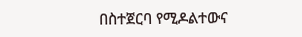በስተጀርባ የሚዶልተውና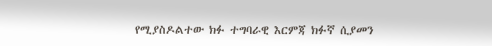የሚያስዶልተው ክፉ ተግባራዊ እርምጃ ክፉኛ ሲያመን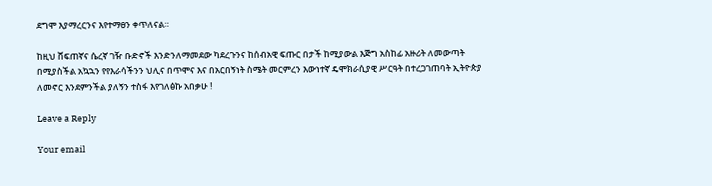ደግሞ እያማረርንና እየተማፀን ቀጥለናል።

ከዚህ ሸፍጠኛና ሴረኛ ገዥ ቡድኖች እንድንለማመደው ካደረጉንና ከሰብአዊ ፍጡር በታች ከሚያውል እጅግ አስከፊ አዙሪት ለመውጣት በሚያስችል አኳኋን የየእራሳችንን ህሊና በጥሞና እና በአርበኝነት ስሜት መርምረን እውነተኛ ዴሞክራሲያዊ ሥርዓት በተረጋገጠባት ኢትዮጵያ ለመኖር እንደምንችል ያለኝን ተስፋ እየገለፅኩ አበቃሁ !

Leave a Reply

Your email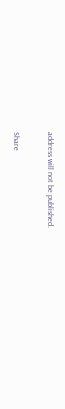address will not be published.

Share